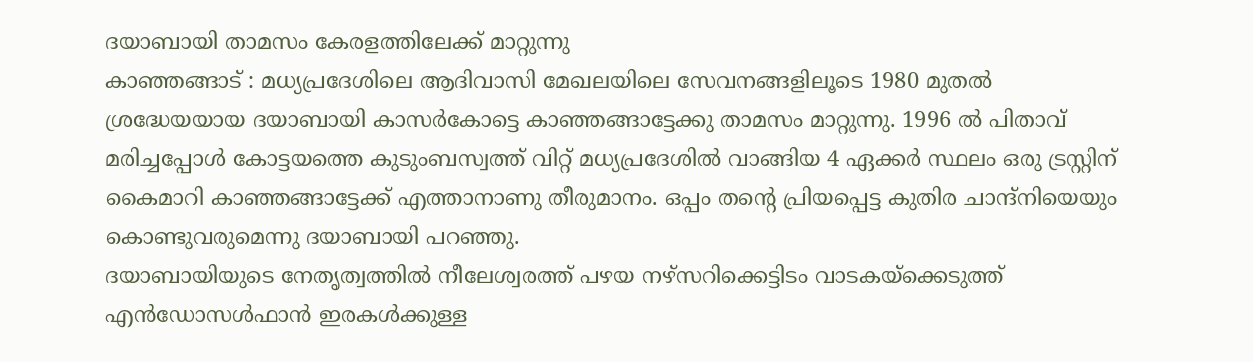ദയാബായി താമസം കേരളത്തിലേക്ക് മാറ്റുന്നു
കാഞ്ഞങ്ങാട് : മധ്യപ്രദേശിലെ ആദിവാസി മേഖലയിലെ സേവനങ്ങളിലൂടെ 1980 മുതൽ ശ്രദ്ധേയയായ ദയാബായി കാസർകോട്ടെ കാഞ്ഞങ്ങാട്ടേക്കു താമസം മാറ്റുന്നു. 1996 ൽ പിതാവ് മരിച്ചപ്പോൾ കോട്ടയത്തെ കുടുംബസ്വത്ത് വിറ്റ് മധ്യപ്രദേശിൽ വാങ്ങിയ 4 ഏക്കർ സ്ഥലം ഒരു ട്രസ്റ്റിന് കൈമാറി കാഞ്ഞങ്ങാട്ടേക്ക് എത്താനാണു തീരുമാനം. ഒപ്പം തന്റെ പ്രിയപ്പെട്ട കുതിര ചാന്ദ്നിയെയും കൊണ്ടുവരുമെന്നു ദയാബായി പറഞ്ഞു.
ദയാബായിയുടെ നേതൃത്വത്തിൽ നീലേശ്വരത്ത് പഴയ നഴ്സറിക്കെട്ടിടം വാടകയ്ക്കെടുത്ത് എൻഡോസൾഫാൻ ഇരകൾക്കുള്ള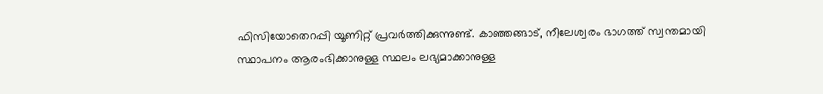ഫിസിയോതെറപ്പി യൂണിറ്റ് പ്രവർത്തിക്കുന്നുണ്ട്. കാഞ്ഞങ്ങാട്, നീലേശ്വരം ഭാഗത്ത് സ്വന്തമായി സ്ഥാപനം ആരംഭിക്കാനുള്ള സ്ഥലം ലഭ്യമാക്കാനുള്ള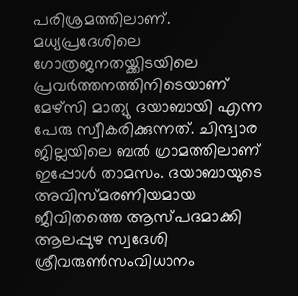പരിശ്രമത്തിലാണ്.
മധ്യപ്രദേശിലെ ഗോത്രജനതയ്ക്കിടയിലെ പ്രവർത്തനത്തിനിടെയാണ് മേഴ്സി മാത്യു ദയാബായി എന്ന പേരു സ്വീകരിക്കുന്നത്. ചിന്ദ്വാര ജില്ലയിലെ ബൽ ഗ്രാമത്തിലാണ് ഇപ്പോൾ താമസം. ദയാബായുടെ അവിസ്മരണിയമായ ജീവിതത്തെ ആസ്പദമാക്കി ആലപ്പുഴ സ്വദേശി ശ്രീവരുൺസംവിധാനം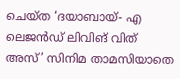ചെയ്ത ‘ദയാബായ്- എ ലെജൻഡ് ലിവിങ് വിത് അസ്’ സിനിമ താമസിയാതെ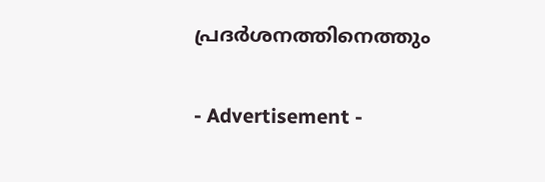പ്രദർശനത്തിനെത്തും


- Advertisement -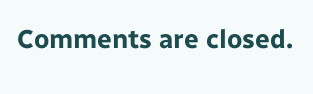Comments are closed.